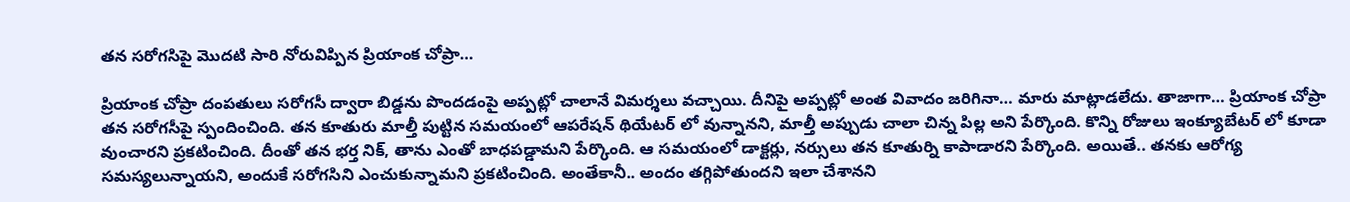తన సరోగసిపై మొదటి సారి నోరువిప్పిన ప్రియాంక చోప్రా…

ప్రియాంక చోప్రా దంపతులు సరోగసీ ద్వారా బిడ్డను పొందడంపై అప్పట్లో చాలానే విమర్శలు వచ్చాయి. దీనిపై అప్పట్లో అంత వివాదం జరిగినా… మారు మాట్లాడలేదు. తాజాగా… ప్రియాంక చోప్రా తన సరోగసీపై స్పందించింది. తన కూతురు మాల్తీ పుట్టిన సమయంలో ఆపరేషన్ థియేటర్ లో వున్నానని, మాల్తీ అప్పుడు చాలా చిన్న పిల్ల అని పేర్కొంది. కొన్ని రోజులు ఇంక్యూబేటర్ లో కూడా వుంచారని ప్రకటించింది. దీంతో తన భర్త నిక్, తాను ఎంతో బాధపడ్డామని పేర్కొంది. ఆ సమయంలో డాక్టర్లు, నర్సులు తన కూతుర్ని కాపాడారని పేర్కొంది. అయితే.. తనకు ఆరోగ్య సమస్యలున్నాయని, అందుకే సరోగసిని ఎంచుకున్నామని ప్రకటించింది. అంతేకానీ.. అందం తగ్గిపోతుందని ఇలా చేశానని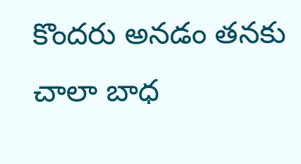కొందరు అనడం తనకు చాలా బాధ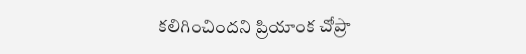కలిగించిందని ప్రియాంక చోప్రా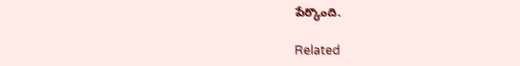పేర్కొంది.

Related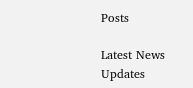Posts

Latest News Updates